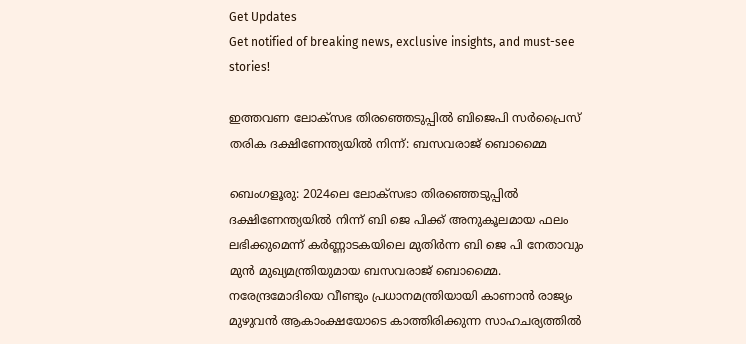Get Updates
Get notified of breaking news, exclusive insights, and must-see stories!

ഇത്തവണ ലോക്സഭ തിരഞ്ഞെടുപ്പില്‍ ബിജെപി സർപ്രൈസ് തരിക ദക്ഷിണേന്ത്യയില്‍ നിന്ന്: ബസവരാജ് ബൊമ്മൈ

ബെംഗളൂരു: 2024ലെ ലോക്‌സഭാ തിരഞ്ഞെടുപ്പിൽ ദക്ഷിണേന്ത്യയിൽ നിന്ന് ബി ജെ പിക്ക് അനുകൂലമായ ഫലം ലഭിക്കുമെന്ന് കർണ്ണാടകയിലെ മുതിർന്ന ബി ജെ പി നേതാവും മുന്‍ മുഖ്യമന്ത്രിയുമായ ബസവരാജ് ബൊമ്മൈ. നരേന്ദ്രമോദിയെ വീണ്ടും പ്രധാനമന്ത്രിയായി കാണാൻ രാജ്യം മുഴുവൻ ആകാംക്ഷയോടെ കാത്തിരിക്കുന്ന സാഹചര്യത്തില്‍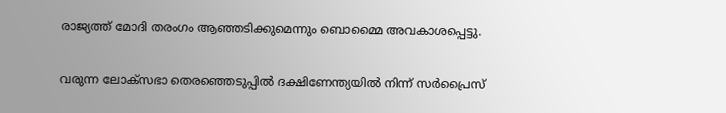രാജ്യത്ത് മോദി തരംഗം ആഞ്ഞടിക്കുമെന്നും ബൊമ്മൈ അവകാശപ്പെട്ടു.

വരുന്ന ലോക്‌സഭാ തെരഞ്ഞെടുപ്പിൽ ദക്ഷിണേന്ത്യയിൽ നിന്ന് സർപ്രൈസ്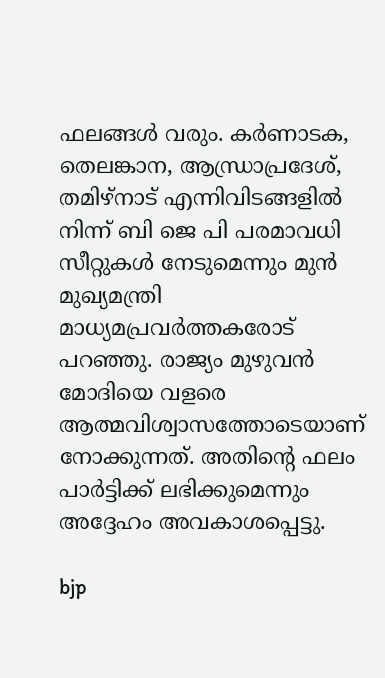ഫലങ്ങൾ വരും. കർണാടക, തെലങ്കാന, ആന്ധ്രാപ്രദേശ്, തമിഴ്‌നാട് എന്നിവിടങ്ങളിൽ നിന്ന് ബി ജെ പി പരമാവധി സീറ്റുകൾ നേടുമെന്നും മുൻ മുഖ്യമന്ത്രി മാധ്യമപ്രവർത്തകരോട് പറഞ്ഞു. രാജ്യം മുഴുവൻ മോദിയെ വളരെ ആത്മവിശ്വാസത്തോടെയാണ് നോക്കുന്നത്. അതിന്റെ ഫലം പാർട്ടിക്ക് ലഭിക്കുമെന്നും അദ്ദേഹം അവകാശപ്പെട്ടു.

bjp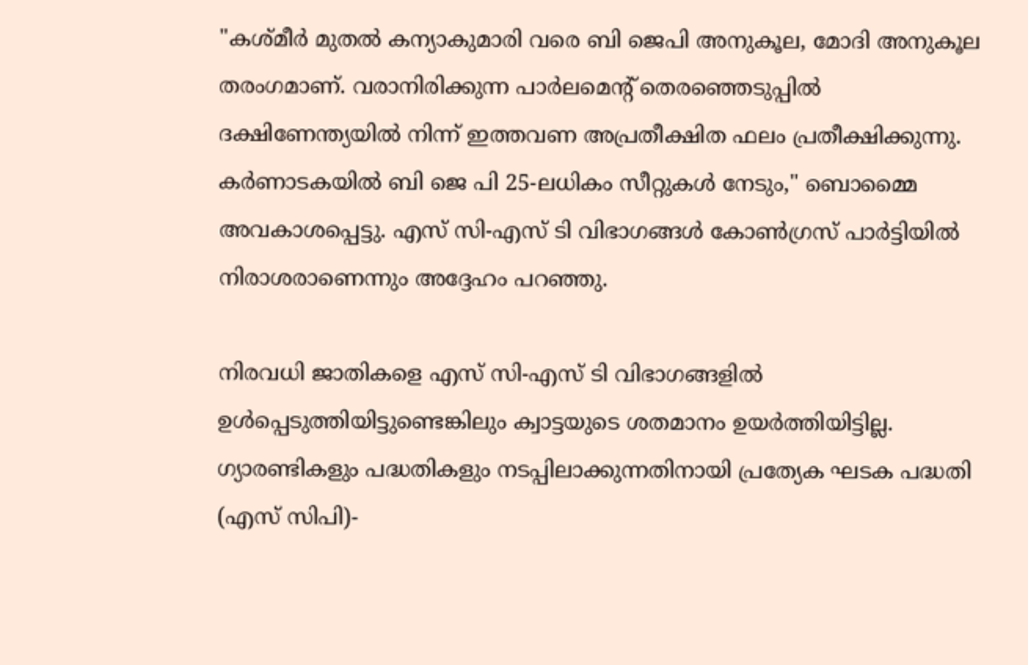"കശ്മീർ മുതൽ കന്യാകുമാരി വരെ ബി ജെപി അനുകൂല, മോദി അനുകൂല തരംഗമാണ്. വരാനിരിക്കുന്ന പാർലമെന്റ് തെരഞ്ഞെടുപ്പിൽ ദക്ഷിണേന്ത്യയിൽ നിന്ന് ഇത്തവണ അപ്രതീക്ഷിത ഫലം പ്രതീക്ഷിക്കുന്നു. കർണാടകയിൽ ബി ജെ പി 25-ലധികം സീറ്റുകൾ നേടും," ബൊമ്മൈ അവകാശപ്പെട്ടു. എസ്‌ സി-എസ്‌ ടി വിഭാഗങ്ങൾ കോൺഗ്രസ് പാർട്ടിയിൽ നിരാശരാണെന്നും അദ്ദേഹം പറഞ്ഞു.

നിരവധി ജാതികളെ എസ്‌ സി-എസ്‌ ടി വിഭാഗങ്ങളിൽ ഉൾപ്പെടുത്തിയിട്ടുണ്ടെങ്കിലും ക്വാട്ടയുടെ ശതമാനം ഉയർത്തിയിട്ടില്ല. ഗ്യാരണ്ടികളും പദ്ധതികളും നടപ്പിലാക്കുന്നതിനായി പ്രത്യേക ഘടക പദ്ധതി (എസ്‌ സിപി)-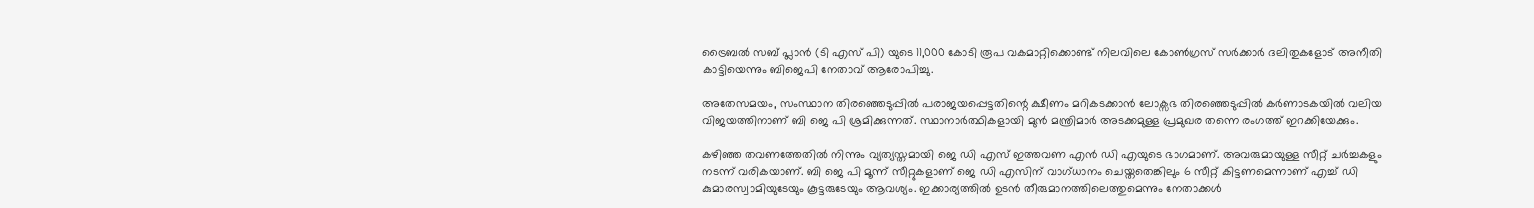ട്രൈബൽ സബ് പ്ലാൻ (ടി എസ്‌ പി) യുടെ 11,000 കോടി രൂപ വകമാറ്റിക്കൊണ്ട് നിലവിലെ കോൺഗ്രസ് സർക്കാർ ദലിതുകളോട് അനീതി കാട്ടിയെന്നും ബിജെപി നേതാവ് ആരോപിച്ചു.

അതേസമയം, സംസ്ഥാന തിരഞ്ഞെടുപ്പില്‍ പരാജയപ്പെട്ടതിന്റെ ക്ഷീണം മറികടക്കാന്‍ ലോക്സഭ തിരഞ്ഞെടുപ്പില്‍ കർണാടകയില്‍ വലിയ വിജയത്തിനാണ് ബി ജെ പി ശ്രമിക്കുന്നത്. സ്ഥാനാർത്ഥികളായി മുന്‍ മന്ത്രിമാർ അടക്കമുള്ള പ്രമുഖര തന്നെ രംഗത്ത് ഇറക്കിയേക്കും.

കഴിഞ്ഞ തവണത്തേതില്‍ നിന്നും വ്യത്യസ്തമായി ജെ ഡി എസ് ഇത്തവണ എന്‍ ഡി എയുടെ ഭാഗമാണ്. അവരുമായുള്ള സീറ്റ് ചർച്ചകളും നടന്ന് വരികയാണ്. ബി ജെ പി മൂന്ന് സീറ്റുകളാണ് ജെ ഡി എസിന് വാഗ്ധാനം ചെയ്തതെങ്കിലും 6 സീറ്റ് കിട്ടണമെന്നാണ് എച്ച് ഡി കുമാരസ്വാമിയുടേയും കൂട്ടരുടേയും ആവശ്യം. ഇക്കാര്യത്തില്‍ ഉടന്‍ തീരുമാനത്തിലെത്തുമെന്നും നേതാക്കള്‍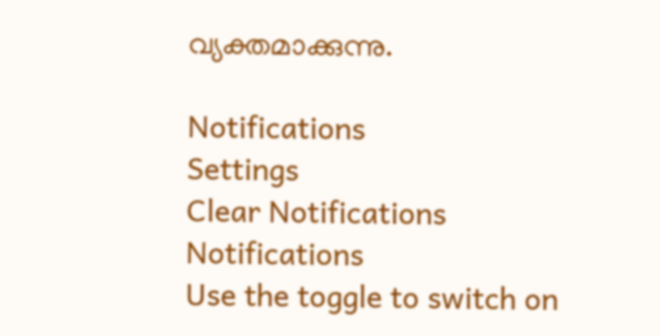വ്യക്തമാക്കുന്നു.

Notifications
Settings
Clear Notifications
Notifications
Use the toggle to switch on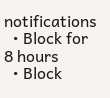notifications
  • Block for 8 hours
  • Block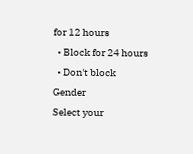for 12 hours
  • Block for 24 hours
  • Don't block
Gender
Select your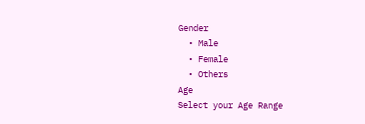Gender
  • Male
  • Female
  • Others
Age
Select your Age Range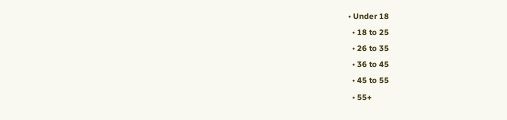• Under 18
  • 18 to 25
  • 26 to 35
  • 36 to 45
  • 45 to 55
  • 55+